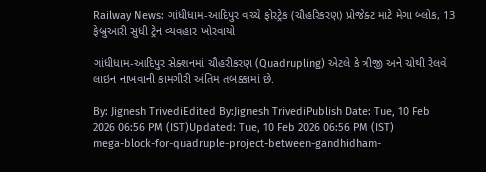Railway News: ગાંધીધામ-આદિપુર વચ્ચે ફોરટ્રેક (ચૌહરિકરણ) પ્રોજેક્ટ માટે મેગા બ્લોક, 13 ફેબ્રુઆરી સુધી ટ્રેન વ્યવહાર ખોરવાયો

ગાંધીધામ-આદિપુર સેક્શનમાં ચૌહરીકરણ (Quadrupling) એટલે કે ત્રીજી અને ચોથી રેલવે લાઇન નાખવાની કામગીરી અંતિમ તબક્કામાં છે.

By: Jignesh TrivediEdited By:Jignesh TrivediPublish Date: Tue, 10 Feb 2026 06:56 PM (IST)Updated: Tue, 10 Feb 2026 06:56 PM (IST)
mega-block-for-quadruple-project-between-gandhidham-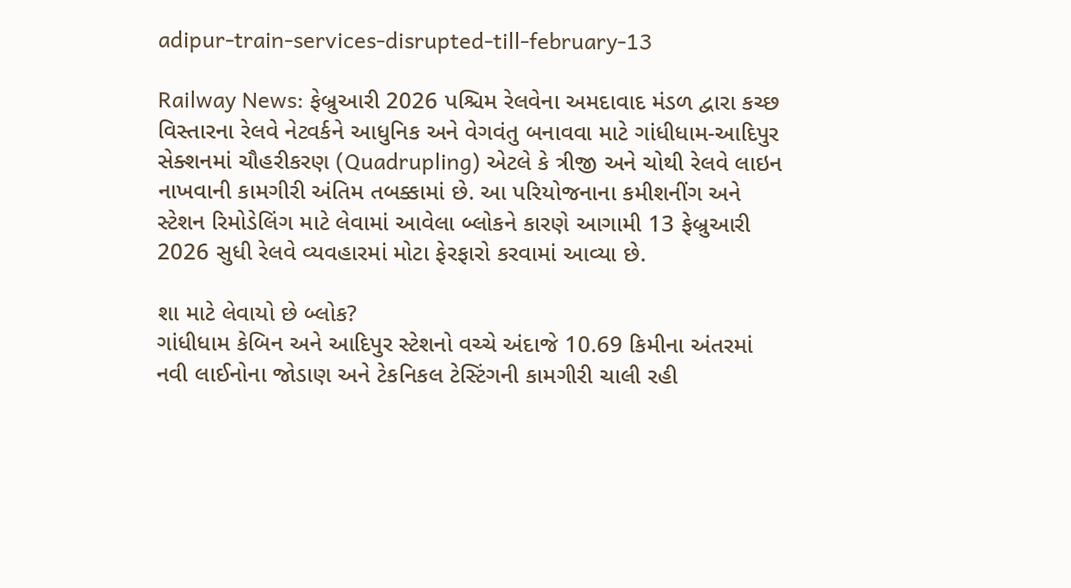adipur-train-services-disrupted-till-february-13

Railway News: ફેબ્રુઆરી 2026 પશ્ચિમ રેલવેના અમદાવાદ મંડળ દ્વારા કચ્છ વિસ્તારના રેલવે નેટવર્કને આધુનિક અને વેગવંતુ બનાવવા માટે ગાંધીધામ-આદિપુર સેક્શનમાં ચૌહરીકરણ (Quadrupling) એટલે કે ત્રીજી અને ચોથી રેલવે લાઇન નાખવાની કામગીરી અંતિમ તબક્કામાં છે. આ પરિયોજનાના કમીશનીંગ અને સ્ટેશન રિમોડેલિંગ માટે લેવામાં આવેલા બ્લોકને કારણે આગામી 13 ફેબ્રુઆરી 2026 સુધી રેલવે વ્યવહારમાં મોટા ફેરફારો કરવામાં આવ્યા છે.

શા માટે લેવાયો છે બ્લોક?
ગાંધીધામ કેબિન અને આદિપુર સ્ટેશનો વચ્ચે અંદાજે 10.69 કિમીના અંતરમાં નવી લાઈનોના જોડાણ અને ટેકનિકલ ટેસ્ટિંગની કામગીરી ચાલી રહી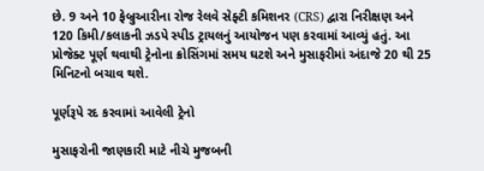છે. 9 અને 10 ફેબ્રુઆરીના રોજ રેલવે સેફ્ટી કમિશનર (CRS) દ્વારા નિરીક્ષણ અને 120 કિમી/કલાકની ઝડપે સ્પીડ ટ્રાયલનું આયોજન પણ કરવામાં આવ્યું હતું. આ પ્રોજેક્ટ પૂર્ણ થવાથી ટ્રેનોના ક્રોસિંગમાં સમય ઘટશે અને મુસાફરીમાં અંદાજે 20 થી 25 મિનિટનો બચાવ થશે.

પૂર્ણરૂપે રદ કરવામાં આવેલી ટ્રેનો

મુસાફરોની જાણકારી માટે નીચે મુજબની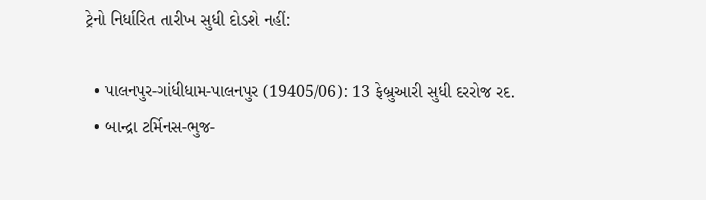ટ્રેનો નિર્ધારિત તારીખ સુધી દોડશે નહીં:

  • પાલનપુર-ગાંધીધામ-પાલનપુર (19405/06): 13 ફેબ્રુઆરી સુધી દરરોજ રદ.
  • બાન્દ્રા ટર્મિનસ-ભુજ-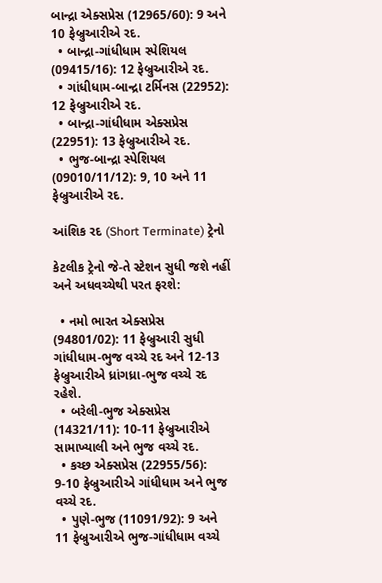બાન્દ્રા એક્સપ્રેસ (12965/60): 9 અને 10 ફેબ્રુઆરીએ રદ.
  • બાન્દ્રા-ગાંધીધામ સ્પેશિયલ (09415/16): 12 ફેબ્રુઆરીએ રદ.
  • ગાંધીધામ-બાન્દ્રા ટર્મિનસ (22952): 12 ફેબ્રુઆરીએ રદ.
  • બાન્દ્રા-ગાંધીધામ એક્સપ્રેસ (22951): 13 ફેબ્રુઆરીએ રદ.
  • ભુજ-બાન્દ્રા સ્પેશિયલ (09010/11/12): 9, 10 અને 11 ફેબ્રુઆરીએ રદ.

આંશિક રદ (Short Terminate) ટ્રેનો

કેટલીક ટ્રેનો જે-તે સ્ટેશન સુધી જશે નહીં અને અધવચ્ચેથી પરત ફરશે:

  • નમો ભારત એક્સપ્રેસ (94801/02): 11 ફેબ્રુઆરી સુધી ગાંધીધામ-ભુજ વચ્ચે રદ અને 12-13 ફેબ્રુઆરીએ ધ્રાંગધ્રા-ભુજ વચ્ચે રદ રહેશે.
  • બરેલી-ભુજ એક્સપ્રેસ (14321/11): 10-11 ફેબ્રુઆરીએ સામાખ્યાલી અને ભુજ વચ્ચે રદ.
  • કચ્છ એક્સપ્રેસ (22955/56): 9-10 ફેબ્રુઆરીએ ગાંધીધામ અને ભુજ વચ્ચે રદ.
  • પુણે-ભુજ (11091/92): 9 અને 11 ફેબ્રુઆરીએ ભુજ-ગાંધીધામ વચ્ચે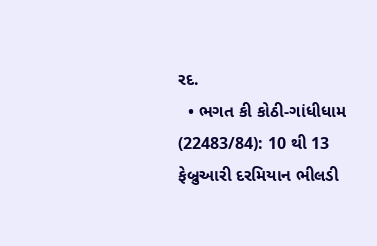રદ.
  • ભગત કી કોઠી-ગાંધીધામ (22483/84): 10 થી 13 ફેબ્રુઆરી દરમિયાન ભીલડી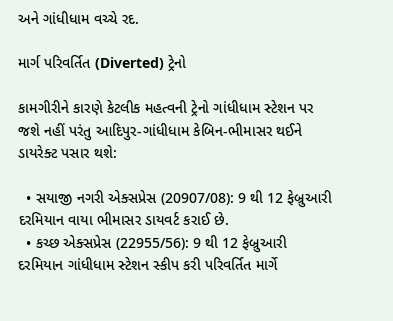અને ગાંધીધામ વચ્ચે રદ.

માર્ગ પરિવર્તિત (Diverted) ટ્રેનો

કામગીરીને કારણે કેટલીક મહત્વની ટ્રેનો ગાંધીધામ સ્ટેશન પર જશે નહીં પરંતુ આદિપુર-ગાંધીધામ કેબિન-ભીમાસર થઈને ડાયરેક્ટ પસાર થશે:

  • સયાજી નગરી એક્સપ્રેસ (20907/08): 9 થી 12 ફેબ્રુઆરી દરમિયાન વાયા ભીમાસર ડાયવર્ટ કરાઈ છે.
  • કચ્છ એક્સપ્રેસ (22955/56): 9 થી 12 ફેબ્રુઆરી દરમિયાન ગાંધીધામ સ્ટેશન સ્કીપ કરી પરિવર્તિત માર્ગે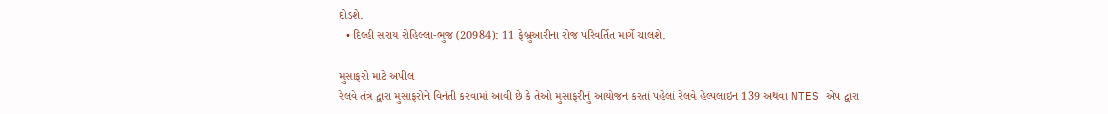દોડશે.
  • દિલ્હી સરાય રોહિલ્લા-ભુજ (20984): 11 ફેબ્રુઆરીના રોજ પરિવર્તિત માર્ગે ચાલશે.

મુસાફરો માટે અપીલ
રેલવે તંત્ર દ્વારા મુસાફરોને વિનંતી કરવામાં આવી છે કે તેઓ મુસાફરીનું આયોજન કરતાં પહેલાં રેલવે હેલ્પલાઇન 139 અથવા NTES એપ દ્વારા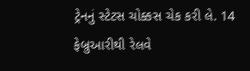ટ્રેનનું સ્ટેટસ ચોક્કસ ચેક કરી લે. 14 ફેબ્રુઆરીથી રેલવે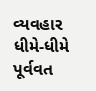વ્યવહાર ધીમે-ધીમે પૂર્વવત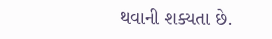થવાની શક્યતા છે.